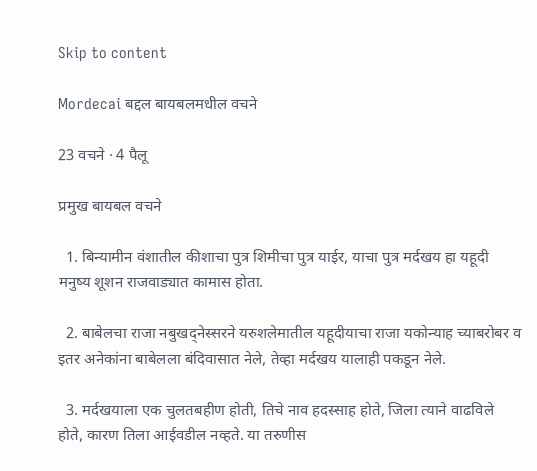Skip to content

Mordecai बद्दल बायबलमधील वचने

23 वचने · 4 पैलू

प्रमुख बायबल वचने

  1. बिन्यामीन वंशातील कीशाचा पुत्र शिमीचा पुत्र याईर, याचा पुत्र मर्दखय हा यहूदी मनुष्य शूशन राजवाड्यात कामास होता.

  2. बाबेलचा राजा नबुखद्नेस्सरने यरुशलेमातील यहूदीयाचा राजा यकोन्याह च्याबरोबर व इतर अनेकांना बाबेलला बंदिवासात नेले, तेव्हा मर्दखय यालाही पकडून नेले.

  3. मर्दखयाला एक चुलतबहीण होती, तिचे नाव हदस्साह होते, जिला त्याने वाढविले होते, कारण तिला आईवडील नव्हते. या तरुणीस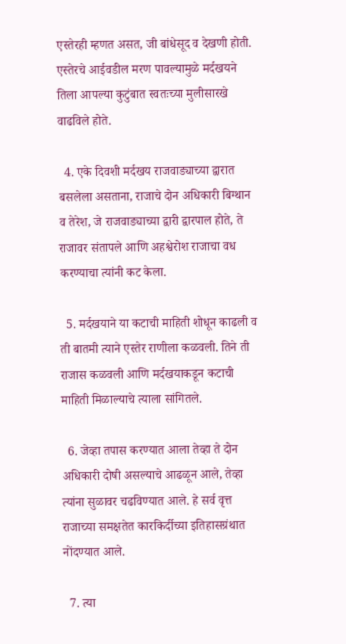एस्तेरही म्हणत असत, जी बांधेसूद व देखणी होती. एस्तेरचे आईवडील मरण पावल्यामुळे मर्दखयने तिला आपल्या कुटुंबात स्वतःच्या मुलीसारखे वाढविले होते.

  4. एके दिवशी मर्दखय राजवाड्याच्या द्वारात बसलेला असताना, राजाचे दोन अधिकारी बिग्थान व तेरेश, जे राजवाड्याच्या द्वारी द्वारपाल होते, ते राजावर संतापले आणि अहश्वेरोश राजाचा वध करण्याचा त्यांनी कट केला.

  5. मर्दखयाने या कटाची माहिती शोधून काढली व ती बातमी त्याने एस्तेर राणीला कळवली. तिने ती राजास कळवली आणि मर्दखयाकडून कटाची माहिती मिळाल्याचे त्याला सांगितले.

  6. जेव्हा तपास करण्यात आला तेव्हा ते दोन अधिकारी दोषी असल्याचे आढळून आले, तेव्हा त्यांना सुळावर चढविण्यात आले. हे सर्व वृत्त राजाच्या समक्षतेत कारकिर्दीच्या इतिहासग्रंथात नोंदण्यात आले.

  7. त्या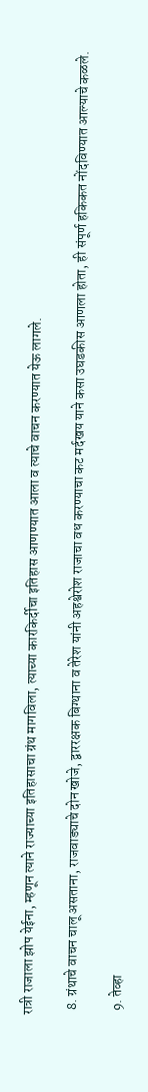रात्री राजाला झोप येईना, म्हणून त्याने राज्याच्या इतिहासाचा ग्रंथ मागविला, त्याच्या कारकिर्दीचा इतिहास आणण्यात आला व त्याचे वाचन करण्यात येऊ लागले.

  8. ग्रंथाचे वाचन चालू असताना, राजवाड्याचे दोन खोजे, द्वाररक्षक बिग्थाना व तेरेश यांनी अहश्वेरोश राजाचा वध करण्याचा कट मर्दखय याने कसा उघडकीस आणला होता, ही संपूर्ण हकिकत नोंदविण्यात आल्याचे कळले.

  9. तेव्हा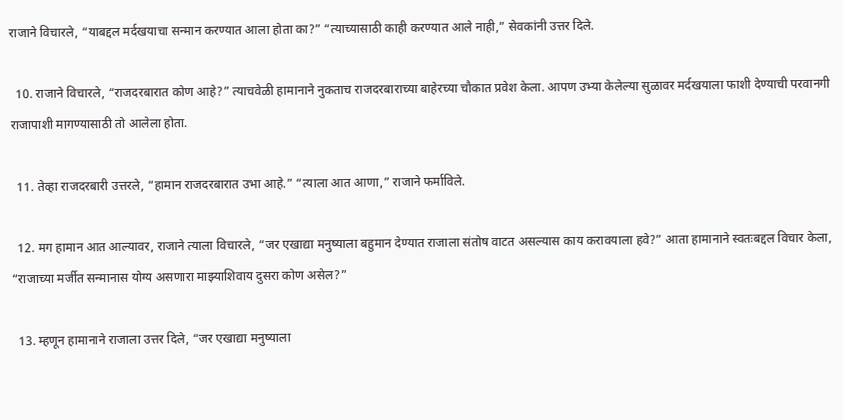राजाने विचारले, “याबद्दल मर्दखयाचा सन्मान करण्यात आला होता का?” “त्याच्यासाठी काही करण्यात आले नाही,” सेवकांनी उत्तर दिले.

  10. राजाने विचारले, “राजदरबारात कोण आहे?” त्याचवेळी हामानाने नुकताच राजदरबाराच्या बाहेरच्या चौकात प्रवेश केला. आपण उभ्या केलेल्या सुळावर मर्दखयाला फाशी देण्याची परवानगी राजापाशी मागण्यासाठी तो आलेला होता.

  11. तेव्हा राजदरबारी उत्तरले, “हामान राजदरबारात उभा आहे.” “त्याला आत आणा,” राजाने फर्माविले.

  12. मग हामान आत आल्यावर, राजाने त्याला विचारले, “जर एखाद्या मनुष्याला बहुमान देण्यात राजाला संतोष वाटत असल्यास काय करावयाला हवे?” आता हामानाने स्वतःबद्दल विचार केला, “राजाच्या मर्जीत सन्मानास योग्य असणारा माझ्याशिवाय दुसरा कोण असेल?”

  13. म्हणून हामानाने राजाला उत्तर दिले, “जर एखाद्या मनुष्याला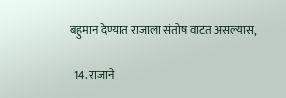बहुमान देण्यात राजाला संतोष वाटत असल्यास,

  14. राजाने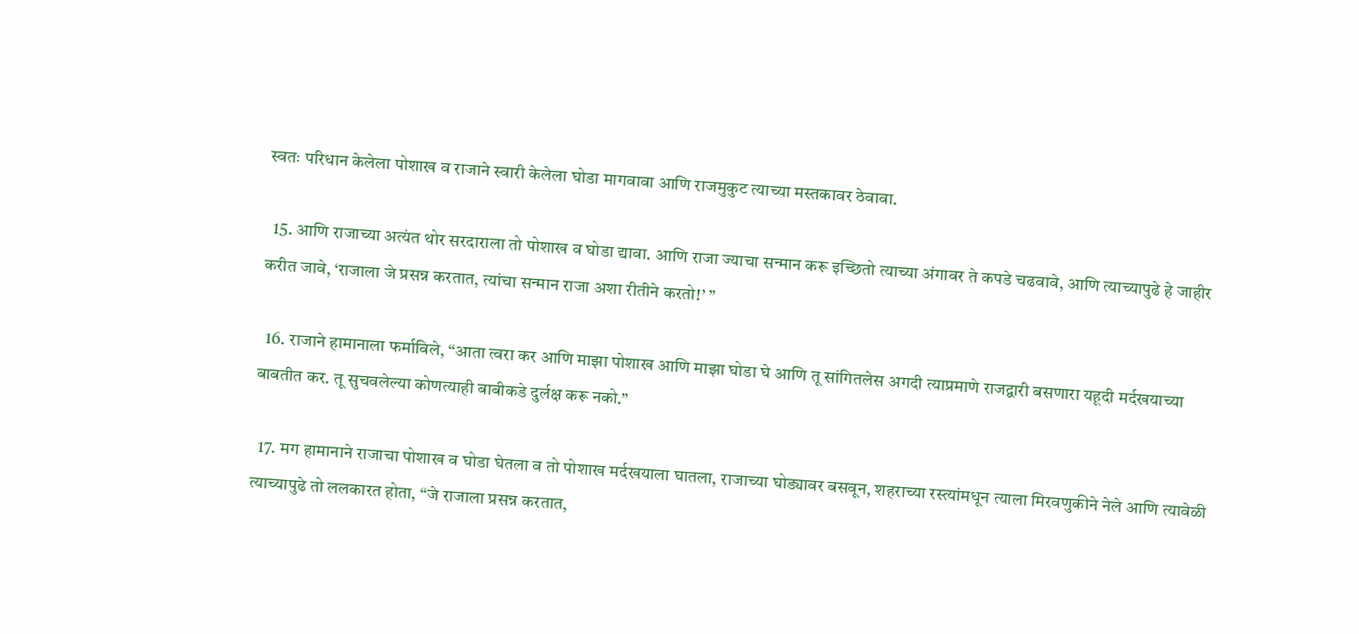स्वतः परिधान केलेला पोशाख व राजाने स्वारी केलेला घोडा मागवावा आणि राजमुकुट त्याच्या मस्तकावर ठेवावा.

  15. आणि राजाच्या अत्यंत थोर सरदाराला तो पोशाख व घोडा द्यावा. आणि राजा ज्याचा सन्मान करू इच्छितो त्याच्या अंगावर ते कपडे चढवावे, आणि त्याच्यापुढे हे जाहीर करीत जावे, ‘राजाला जे प्रसन्न करतात, त्यांचा सन्मान राजा अशा रीतीने करतो!’ ”

  16. राजाने हामानाला फर्माविले, “आता त्वरा कर आणि माझा पोशाख आणि माझा घोडा घे आणि तू सांगितलेस अगदी त्याप्रमाणे राजद्वारी बसणारा यहूदी मर्दखयाच्या बाबतीत कर. तू सुचवलेल्या कोणत्याही बाबीकडे दुर्लक्ष करू नको.”

  17. मग हामानाने राजाचा पोशाख व घोडा घेतला व तो पोशाख मर्दखयाला घातला, राजाच्या घोड्यावर बसवून, शहराच्या रस्त्यांमधून त्याला मिरवणुकीने नेले आणि त्यावेळी त्याच्यापुढे तो ललकारत होता, “जे राजाला प्रसन्न करतात,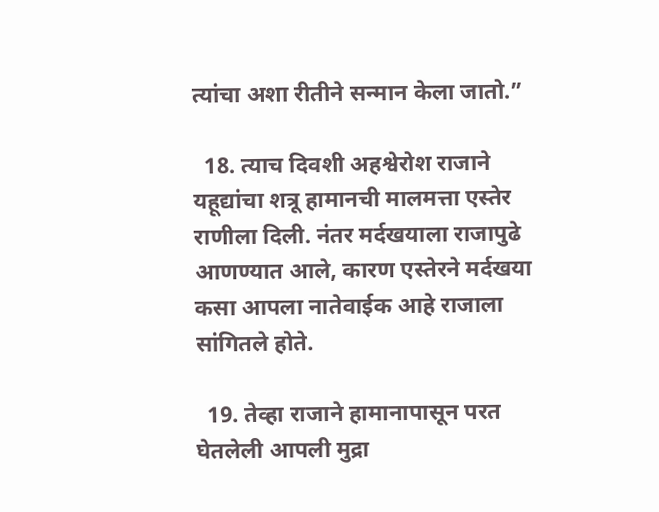त्यांचा अशा रीतीने सन्मान केला जातो.”

  18. त्याच दिवशी अहश्वेरोश राजाने यहूद्यांचा शत्रू हामानची मालमत्ता एस्तेर राणीला दिली. नंतर मर्दखयाला राजापुढे आणण्यात आले, कारण एस्तेरने मर्दखया कसा आपला नातेवाईक आहे राजाला सांगितले होते.

  19. तेव्हा राजाने हामानापासून परत घेतलेली आपली मुद्रा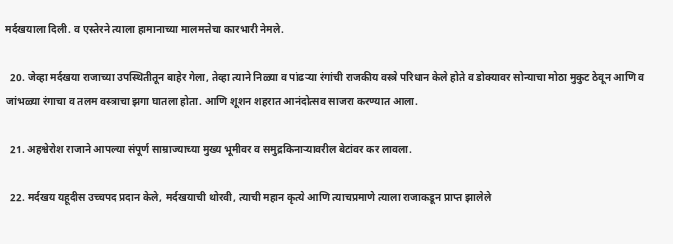मर्दखयाला दिली. व एस्तेरने त्याला हामानाच्या मालमत्तेचा कारभारी नेमले.

  20. जेव्हा मर्दखया राजाच्या उपस्थितीतून बाहेर गेला, तेव्हा त्याने निळ्या व पांढर्‍या रंगांची राजकीय वस्त्रे परिधान केले होते व डोक्यावर सोन्याचा मोठा मुकुट ठेवून आणि व जांभळ्या रंगाचा व तलम वस्त्राचा झगा घातला होता. आणि शूशन शहरात आनंदोत्सव साजरा करण्यात आला.

  21. अहश्वेरोश राजाने आपल्या संपूर्ण साम्राज्याच्या मुख्य भूमीवर व समुद्रकिनाऱ्यावरील बेटांवर कर लावला.

  22. मर्दखय यहूदीस उच्चपद प्रदान केले, मर्दखयाची थोरवी, त्याची महान कृत्ये आणि त्याचप्रमाणे त्याला राजाकडून प्राप्त झालेले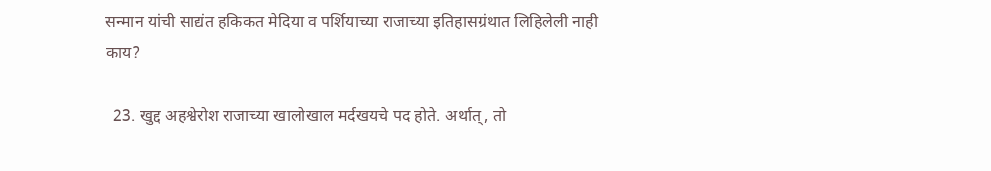सन्मान यांची साद्यंत हकिकत मेदिया व पर्शियाच्या राजाच्या इतिहासग्रंथात लिहिलेली नाही काय?

  23. खुद्द अहश्वेरोश राजाच्या खालोखाल मर्दखयचे पद होते. अर्थात्, तो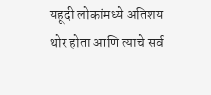यहूदी लोकांमध्ये अतिशय थोर होता आणि त्याचे सर्व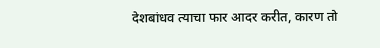देशबांधव त्याचा फार आदर करीत, कारण तो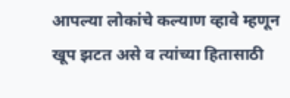आपल्या लोकांचे कल्याण व्हावे म्हणून खूप झटत असे व त्यांच्या हितासाठी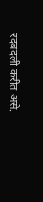रदबदली करीत असे.